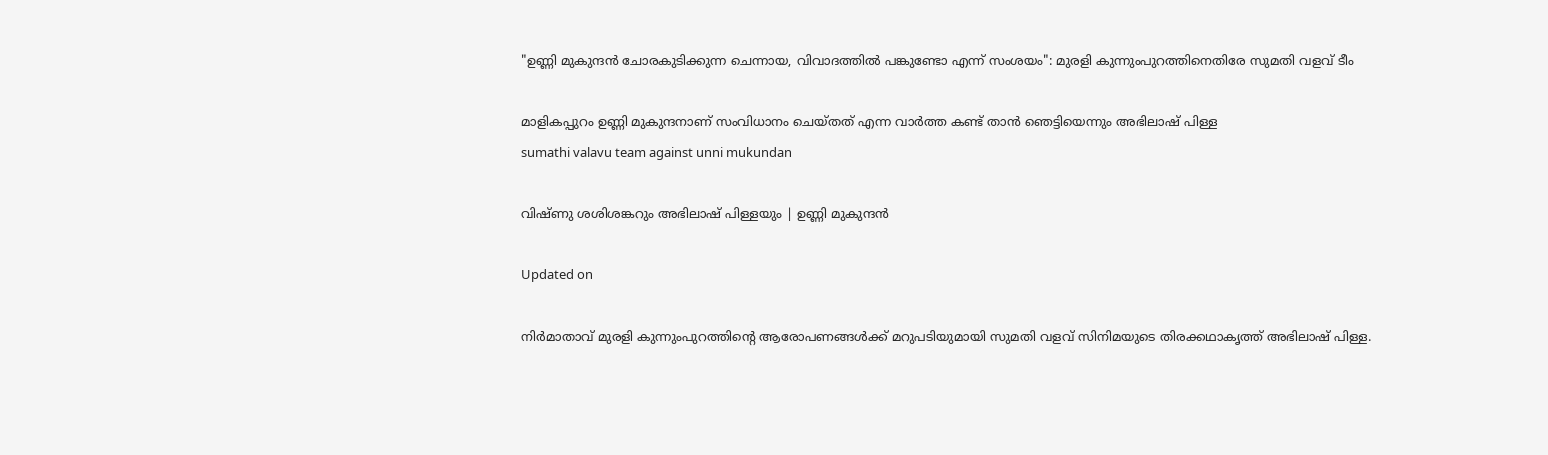"ഉണ്ണി മുകുന്ദൻ ചോരകുടിക്കുന്ന ചെന്നായ, വിവാദത്തിൽ പങ്കുണ്ടോ എന്ന് സംശയം": മുരളി കുന്നുംപുറത്തിനെതിരേ സുമതി വളവ് ടീം

മാളികപ്പുറം ഉണ്ണി മുകുന്ദനാണ് സംവിധാനം ചെയ്തത് എന്ന വാർത്ത കണ്ട് താൻ ഞെട്ടിയെന്നും അഭിലാഷ് പിള്ള
sumathi valavu team against unni mukundan

വിഷ്ണു ശശിശങ്കറും അഭിലാഷ് പിള്ളയും | ഉണ്ണി മുകുന്ദൻ

Updated on

നിർമാതാവ് മുരളി കുന്നുംപുറത്തിന്‍റെ ആരോപണങ്ങൾക്ക് മറുപടിയുമായി സുമതി വളവ് സിനിമയുടെ തിരക്കഥാകൃത്ത് അഭിലാഷ് പിള്ള.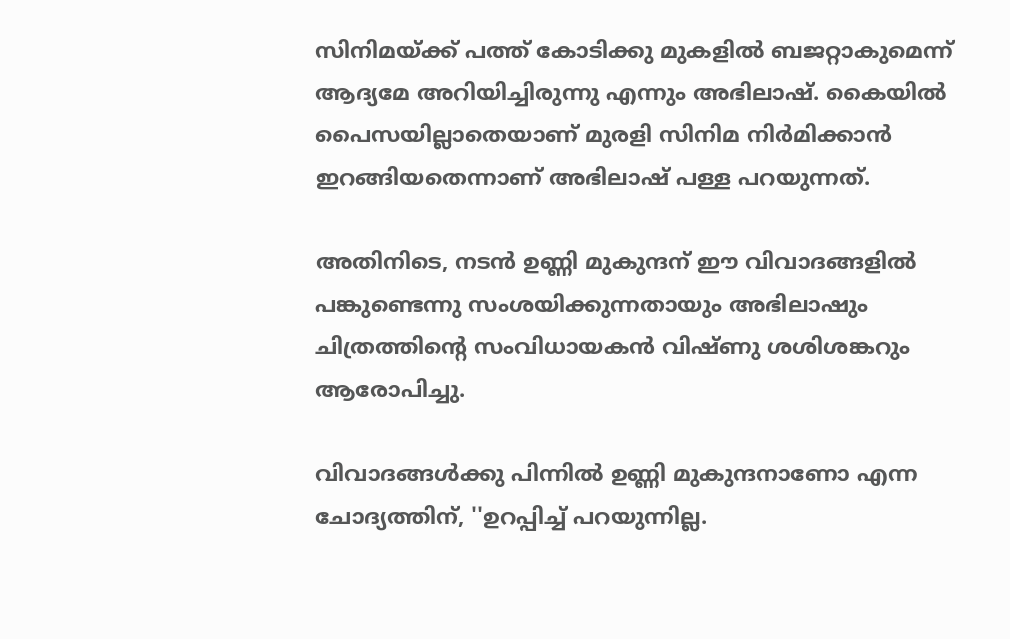സിനിമയ്ക്ക് പത്ത് കോടിക്കു മുകളിൽ ബജറ്റാകുമെന്ന് ആദ്യമേ അറിയിച്ചിരുന്നു എന്നും അഭിലാഷ്. കൈയിൽ പൈസയില്ലാതെയാണ് മുരളി സിനിമ നിർമിക്കാൻ ഇറങ്ങിയതെന്നാണ് അഭിലാഷ് പള്ള പറയുന്നത്.

അതിനിടെ, നടൻ ഉണ്ണി മുകുന്ദന് ഈ വിവാദങ്ങളിൽ പങ്കുണ്ടെന്നു സംശയിക്കുന്നതായും അഭിലാഷും ചിത്രത്തിന്‍റെ സംവിധായകൻ വിഷ്ണു ശശിശങ്കറും ആരോപിച്ചു.

വിവാദങ്ങൾക്കു പിന്നിൽ ഉണ്ണി മുകുന്ദനാണോ എന്ന ചോദ്യത്തിന്, ''ഉറപ്പിച്ച് പറയുന്നില്ല.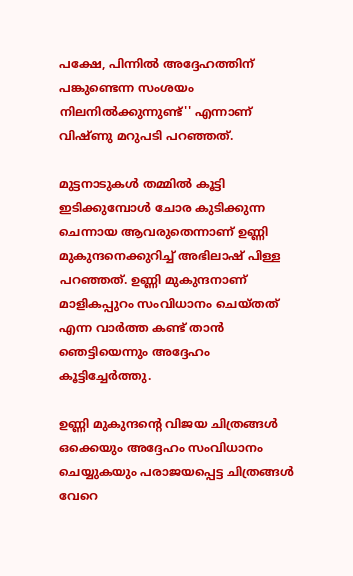പക്ഷേ, പിന്നിൽ അദ്ദേഹത്തിന് പങ്കുണ്ടെന്ന സംശയം നിലനിൽക്കുന്നുണ്ട്'' എന്നാണ് വിഷ്ണു മറുപടി പറഞ്ഞത്.

മുട്ടനാടുകൾ തമ്മിൽ കൂട്ടി ഇടിക്കുമ്പോൾ ചോര കുടിക്കുന്ന ചെന്നായ ആവരുതെന്നാണ് ഉണ്ണി മുകുന്ദനെക്കുറിച്ച് അഭിലാഷ് പിള്ള പറഞ്ഞത്. ഉണ്ണി മുകുന്ദനാണ് മാളികപ്പുറം സംവിധാനം ചെയ്തത് എന്ന വാർത്ത കണ്ട് താൻ ഞെട്ടിയെന്നും അദ്ദേഹം കൂട്ടിച്ചേർത്തു.

ഉണ്ണി മുകുന്ദന്‍റെ വിജയ ചിത്രങ്ങൾ ഒക്കെയും അദ്ദേഹം സംവിധാനം ചെയ്യുകയും പരാജയപ്പെട്ട ചിത്രങ്ങൾ വേറെ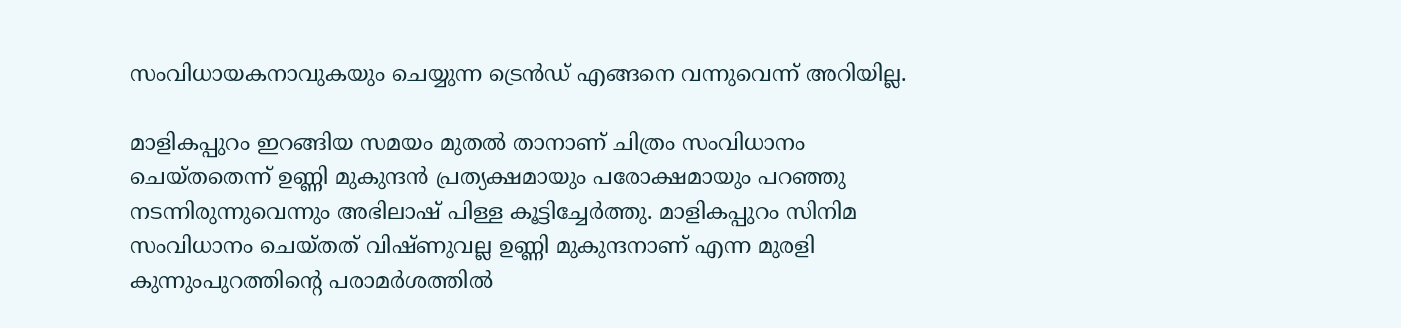സംവിധായകനാവുകയും ചെയ്യുന്ന ട്രെൻഡ് എങ്ങനെ വന്നുവെന്ന് അറിയില്ല.

മാളികപ്പുറം ഇറങ്ങിയ സമയം മുതൽ താനാണ് ചിത്രം സംവിധാനം ചെയ്തതെന്ന് ഉണ്ണി മുകുന്ദൻ പ്രത്യക്ഷമായും പരോക്ഷമായും പറഞ്ഞു നടന്നിരുന്നുവെന്നും അഭിലാഷ് പിള്ള കൂട്ടിച്ചേർത്തു. മാളികപ്പുറം സിനിമ സംവിധാനം ചെയ്തത് വിഷ്ണുവല്ല ഉണ്ണി മുകുന്ദനാണ് എന്ന മുരളി കുന്നുംപുറത്തിന്‍റെ പരാമർശത്തിൽ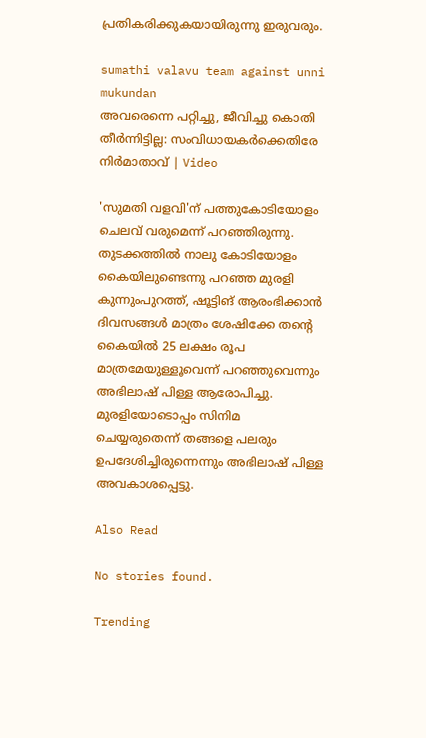പ്രതികരിക്കുകയായിരുന്നു ഇരുവരും.

sumathi valavu team against unni mukundan
അവരെന്നെ പറ്റിച്ചു, ജീവിച്ചു കൊതി തീർന്നിട്ടില്ല: സംവിധായകർക്കെതിരേ നിർമാതാവ് | Video

'സുമതി വളവി'ന് പത്തുകോടിയോളം ചെലവ് വരുമെന്ന് പറഞ്ഞിരുന്നു. തുടക്കത്തിൽ നാലു കോടിയോളം കൈയിലുണ്ടെന്നു പറഞ്ഞ മുരളി കുന്നുംപുറത്ത്, ഷൂട്ടിങ് ആരംഭിക്കാൻ ദിവസങ്ങൾ മാത്രം ശേഷിക്കേ തന്‍റെ കൈയിൽ 25 ലക്ഷം രൂപ മാത്രമേയുള്ളൂവെന്ന് പറഞ്ഞുവെന്നും അഭിലാഷ് പിള്ള ആരോപിച്ചു. മുരളിയോടൊപ്പം സിനിമ ചെയ്യരുതെന്ന് തങ്ങളെ പലരും ഉപദേശിച്ചിരുന്നെന്നും അഭിലാഷ് പിള്ള അവകാശപ്പെട്ടു.

Also Read

No stories found.

Trending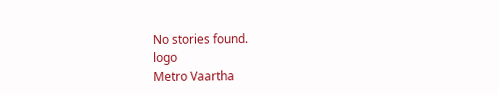No stories found.
logo
Metro Vaartha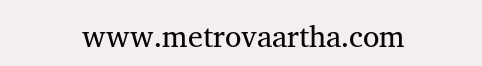www.metrovaartha.com